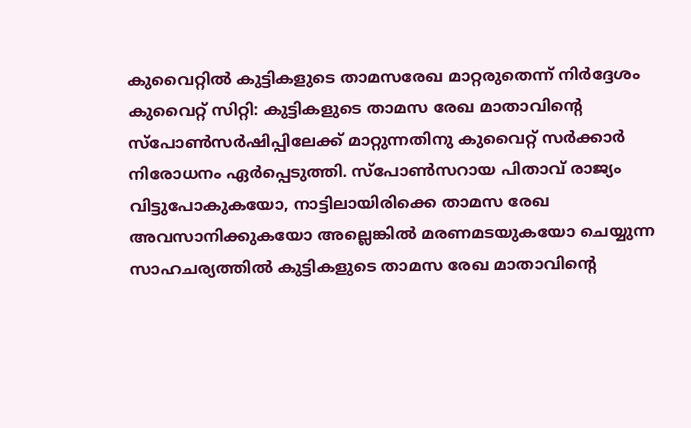കുവൈറ്റിൽ കുട്ടികളുടെ താമസരേഖ മാറ്റരുതെന്ന് നിർദ്ദേശം
കുവൈറ്റ് സിറ്റി: കുട്ടികളുടെ താമസ രേഖ മാതാവിന്റെ സ്പോൺസർഷിപ്പിലേക്ക് മാറ്റുന്നതിനു കുവൈറ്റ് സർക്കാർ നിരോധനം ഏർപ്പെടുത്തി. സ്പോൺസറായ പിതാവ് രാജ്യം വിട്ടുപോകുകയോ, നാട്ടിലായിരിക്കെ താമസ രേഖ അവസാനിക്കുകയോ അല്ലെങ്കിൽ മരണമടയുകയോ ചെയ്യുന്ന സാഹചര്യത്തിൽ കുട്ടികളുടെ താമസ രേഖ മാതാവിന്റെ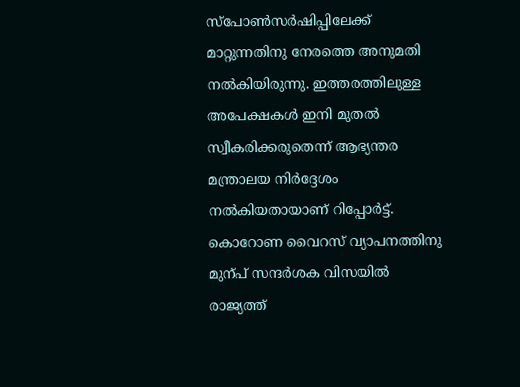സ്പോൺസർഷിപ്പിലേക്ക് മാറ്റുന്നതിനു നേരത്തെ അനുമതി നൽകിയിരുന്നു. ഇത്തരത്തിലുള്ള അപേക്ഷകൾ ഇനി മുതൽ സ്വീകരിക്കരുതെന്ന് ആഭ്യന്തര മന്ത്രാലയ നിർദ്ദേശം നൽകിയതായാണ് റിപ്പോർട്ട്.
കൊറോണ വൈറസ് വ്യാപനത്തിനു മുന്പ് സന്ദർശക വിസയിൽ രാജ്യത്ത്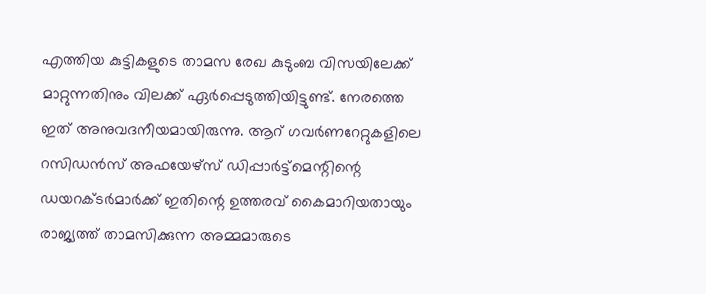എത്തിയ കുട്ടികളുടെ താമസ രേഖ കുടുംബ വിസയിലേക്ക് മാറ്റുന്നതിനും വിലക്ക് ഏർപ്പെടുത്തിയിട്ടുണ്ട്. നേരത്തെ ഇത് അനുവദനീയമായിരുന്നു. ആറ് ഗവർണറേറ്റുകളിലെ റസിഡൻസ് അഫയേഴ്സ് ഡിപ്പാർട്ട്മെന്റിന്റെ ഡയറക്ടർമാർക്ക് ഇതിന്റെ ഉത്തരവ് കൈമാറിയതായും രാജ്യത്ത് താമസിക്കുന്ന അമ്മമാരുടെ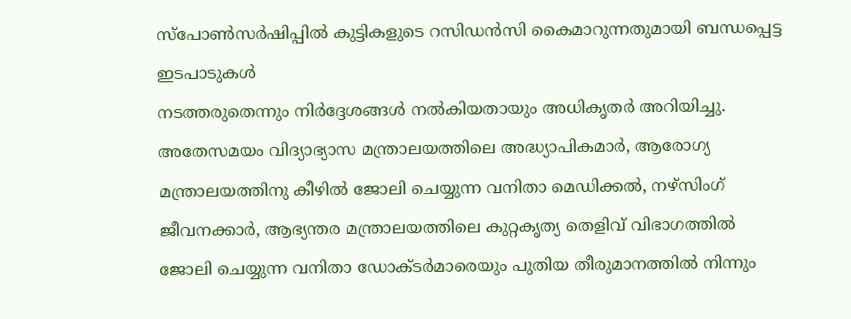സ്പോൺസർഷിപ്പിൽ കുട്ടികളുടെ റസിഡൻസി കൈമാറുന്നതുമായി ബന്ധപ്പെട്ട ഇടപാടുകൾ
നടത്തരുതെന്നും നിർദ്ദേശങ്ങൾ നൽകിയതായും അധികൃതർ അറിയിച്ചു. അതേസമയം വിദ്യാഭ്യാസ മന്ത്രാലയത്തിലെ അദ്ധ്യാപികമാർ, ആരോഗ്യ മന്ത്രാലയത്തിനു കീഴിൽ ജോലി ചെയ്യുന്ന വനിതാ മെഡിക്കൽ, നഴ്സിംഗ് ജീവനക്കാർ, ആഭ്യന്തര മന്ത്രാലയത്തിലെ കുറ്റകൃത്യ തെളിവ് വിഭാഗത്തിൽ ജോലി ചെയ്യുന്ന വനിതാ ഡോക്ടർമാരെയും പുതിയ തീരുമാനത്തിൽ നിന്നും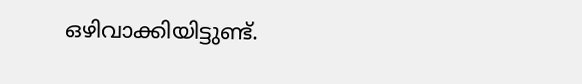ഒഴിവാക്കിയിട്ടുണ്ട്.